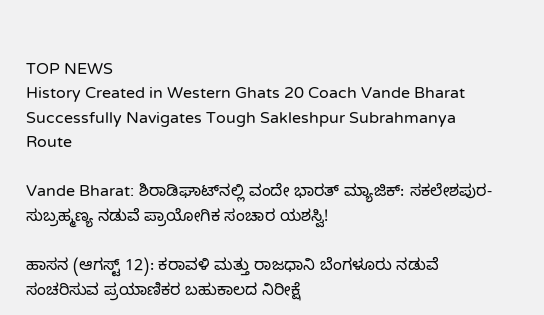TOP NEWS
History Created in Western Ghats 20 Coach Vande Bharat Successfully Navigates Tough Sakleshpur Subrahmanya Route

Vande Bharat: ಶಿರಾಡಿಘಾಟ್‌ನಲ್ಲಿ ವಂದೇ ಭಾರತ್ ಮ್ಯಾಜಿಕ್: ಸಕಲೇಶಪುರ-ಸುಬ್ರಹ್ಮಣ್ಯ ನಡುವೆ ಪ್ರಾಯೋಗಿಕ ಸಂಚಾರ ಯಶಸ್ವಿ!

ಹಾಸನ (ಆಗಸ್ಟ್ 12): ಕರಾವಳಿ ಮತ್ತು ರಾಜಧಾನಿ ಬೆಂಗಳೂರು ನಡುವೆ ಸಂಚರಿಸುವ ಪ್ರಯಾಣಿಕರ ಬಹುಕಾಲದ ನಿರೀಕ್ಷೆ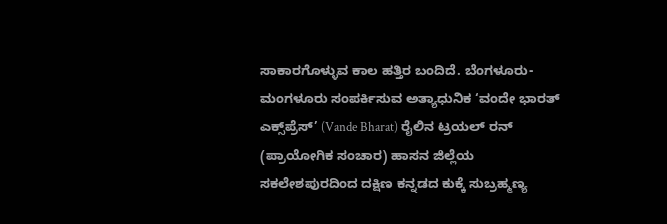ಸಾಕಾರಗೊಳ್ಳುವ ಕಾಲ ಹತ್ತಿರ ಬಂದಿದೆ. ಬೆಂಗಳೂರು-ಮಂಗಳೂರು ಸಂಪರ್ಕಿಸುವ ಅತ್ಯಾಧುನಿಕ ‘ವಂದೇ ಭಾರತ್ ಎಕ್ಸ್‌ಪ್ರೆಸ್’ (Vande Bharat) ರೈಲಿನ ಟ್ರಯಲ್ ರನ್ (ಪ್ರಾಯೋಗಿಕ ಸಂಚಾರ) ಹಾಸನ ಜಿಲ್ಲೆಯ ಸಕಲೇಶಪುರದಿಂದ ದಕ್ಷಿಣ ಕನ್ನಡದ ಕುಕ್ಕೆ ಸುಬ್ರಹ್ಮಣ್ಯ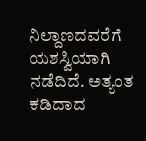ನಿಲ್ದಾಣದವರೆಗೆ ಯಶಸ್ವಿಯಾಗಿ ನಡೆದಿದೆ. ಅತ್ಯಂತ ಕಡಿದಾದ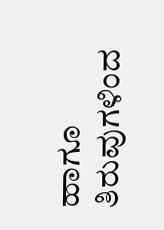ಹಾಗೂ ತಿರುವುಗಳಿಂದ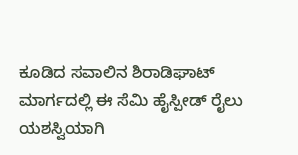ಕೂಡಿದ ಸವಾಲಿನ ಶಿರಾಡಿಘಾಟ್ ಮಾರ್ಗದಲ್ಲಿ ಈ ಸೆಮಿ ಹೈಸ್ಪೀಡ್ ರೈಲು ಯಶಸ್ವಿಯಾಗಿ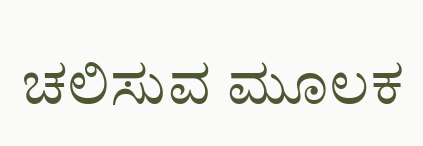ಚಲಿಸುವ ಮೂಲಕ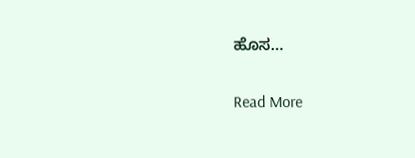ಹೊಸ…

Read More